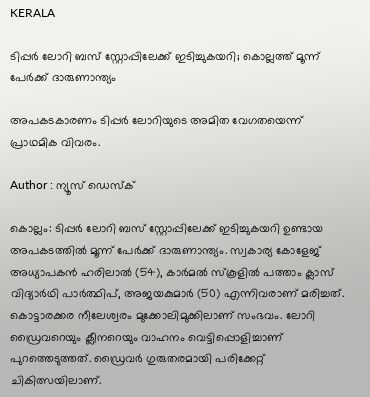KERALA

ടിപ്പർ ലോറി ബസ്‌ സ്റ്റോപ്പിലേക്ക് ഇടിച്ചുകയറി; കൊല്ലത്ത് മൂന്ന് പേർക്ക് ദാരുണാന്ത്യം

അപകടകാരണം ടിപ്പർ ലോറിയുടെ അമിത വേഗതയെന്ന് പ്രാഥമിക വിവരം.

Author : ന്യൂസ് ഡെസ്ക്

കൊല്ലം: ടിപ്പർ ലോറി ബസ്‌ സ്റ്റോപ്പിലേക്ക് ഇടിച്ചുകയറി ഉണ്ടായ അപകടത്തിൽ മൂന്ന് പേർക്ക് ദാരുണാന്ത്യം. സ്വകാര്യ കോളേജ് അധ്യാപകന്‍ ഹരിലാല്‍ (54), കാര്‍മല്‍ സ്‌കൂളില്‍ പത്താം ക്ലാസ് വിദ്യാര്‍ഥി പാര്‍ത്ഥിപ്, അജയകുമാർ (50) എന്നിവരാണ് മരിച്ചത്. കൊട്ടാരക്കര നീലേശ്വരം മുക്കോലിമുക്കിലാണ് സംഭവം. ലോറി ഡ്രൈവറെയും ക്ലീനറെയും വാഹനം വെട്ടിപ്പൊളിച്ചാണ് പുറത്തെടുത്തത്. ഡ്രൈവർ ഗുരുതരമായി പരിക്കേറ്റ് ചികിത്സയിലാണ്.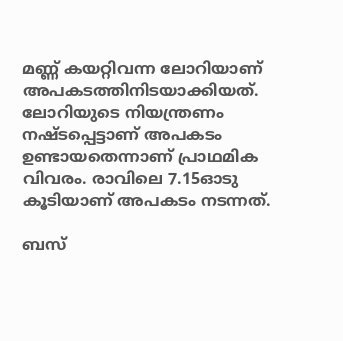മണ്ണ് കയറ്റിവന്ന ലോറിയാണ് അപകടത്തിനിടയാക്കിയത്. ലോറിയുടെ നിയന്ത്രണം നഷ്ടപ്പെട്ടാണ് അപകടം ഉണ്ടായതെന്നാണ് പ്രാഥമിക വിവരം. രാവിലെ 7.15ഓടു കൂടിയാണ് അപകടം നടന്നത്.

ബസ്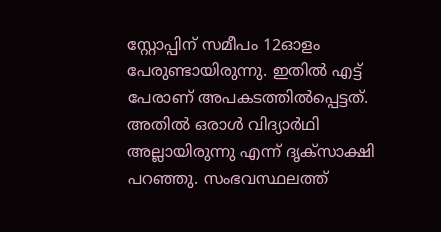സ്റ്റോപ്പിന് സമീപം 12ഓളം പേരുണ്ടായിരുന്നു. ഇതിൽ എട്ട് പേരാണ് അപകടത്തിൽപ്പെട്ടത്. അതിൽ ഒരാൾ വിദ്യാർഥി അല്ലായിരുന്നു എന്ന് ദൃക്‌സാക്ഷി പറഞ്ഞു. സംഭവസ്ഥലത്ത്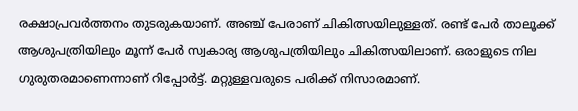രക്ഷാപ്രവർത്തനം തുടരുകയാണ്. അഞ്ച് പേരാണ് ചികിത്സയിലുള്ളത്. രണ്ട് പേര്‍ താലൂക്ക് ആശുപത്രിയിലും മൂന്ന് പേര്‍ സ്വകാര്യ ആശുപത്രിയിലും ചികിത്സയിലാണ്. ഒരാളുടെ നില ഗുരുതരമാണെന്നാണ് റിപ്പോര്‍ട്ട്. മറ്റുള്ളവരുടെ പരിക്ക് നിസാരമാണ്.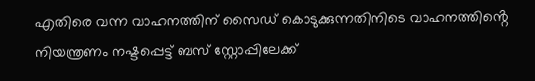എതിരെ വന്ന വാഹനത്തിന് സൈഡ് കൊടുക്കുന്നതിനിടെ വാഹനത്തിൻ്റെ നിയന്ത്രണം നഷ്ടപ്പെട്ട് ബസ്‌ സ്റ്റോപ്പിലേക്ക്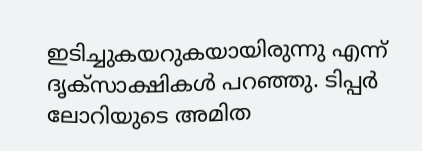ഇടിച്ചുകയറുകയായിരുന്നു എന്ന് ദൃക്‌സാക്ഷികൾ പറഞ്ഞു. ടിപ്പർ ലോറിയുടെ അമിത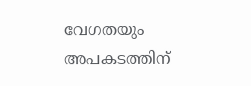വേഗതയും അപകടത്തിന്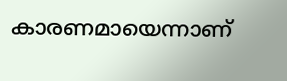കാരണമായെന്നാണ്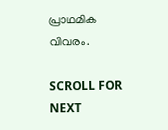പ്രാഥമിക വിവരം.

SCROLL FOR NEXT